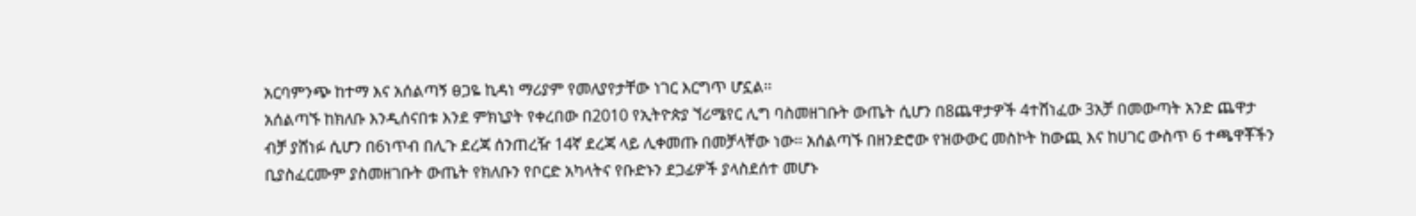አርባምንጭ ከተማ እና አሰልጣኝ ፀጋዬ ኪዳነ ማሪያም የመለያየታቸው ነገር እርግጥ ሆኗል፡፡
አሰልጣኙ ከክለቡ እንዲሰናበቱ እንደ ምክኒያት የቀረበው በ2010 የኢትዮጵያ ኘሪሜየር ሊግ ባስመዘገቡት ውጤት ሲሆን በ8ጨዋታዎች 4ተሸነፈው 3አቻ በመውጣት አንድ ጨዋታ ብቻ ያሸነፉ ሲሆን በ6ነጥብ በሊጉ ደረጃ ሰንጠረዥ 14ኛ ደረጃ ላይ ሊቀመጡ በመቻላቸው ነው፡፡ አሰልጣኙ በዘንድሮው የዝውውር መስኮት ከውጪ እና ከሀገር ውስጥ 6 ተጫዋቾችን ቢያስፈርሙም ያስመዘገቡት ውጤት የክለቡን የቦርድ አካላትና የቡድኑን ደጋፊዎች ያላስደሰተ መሆኑ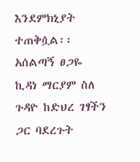እንደምክኒያት ተጠቅሷል፡፡
አሰልጣኝ ፀጋዬ ኪዳነ ማርያም ስለ ጉዳዮ ከድህረ ገፃችን ጋር ባደረጉት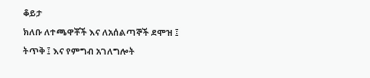ቆይታ
ክለቡ ለተጫዋቾች እና ለአሰልጣኞች ደሞዝ ፤ ትጥቅ ፤ እና የምግብ አገለግሎት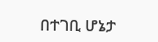በተገቢ ሆኔታ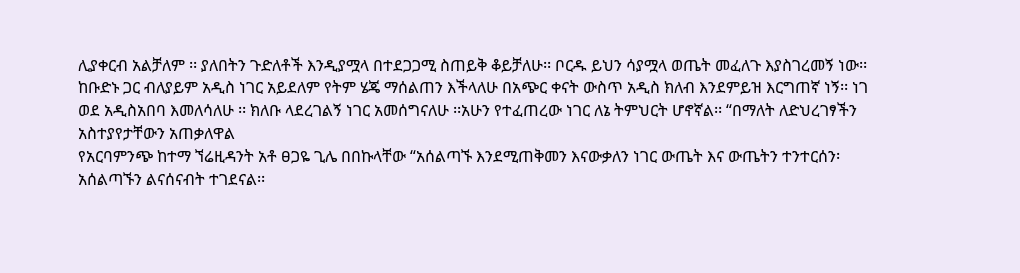ሊያቀርብ አልቻለም ፡፡ ያለበትን ጉድለቶች እንዲያሟላ በተደጋጋሚ ስጠይቅ ቆይቻለሁ፡፡ ቦርዱ ይህን ሳያሟላ ወጤት መፈለጉ እያስገረመኝ ነው፡፡
ከቡድኑ ጋር ብለያይም አዲስ ነገር አይደለም የትም ሄጄ ማሰልጠን እችላለሁ በአጭር ቀናት ውስጥ አዲስ ክለብ እንደምይዝ እርግጠኛ ነኝ፡፡ ነገ ወደ አዲስአበባ እመለሳለሁ ፡፡ ክለቡ ላደረገልኝ ነገር አመሰግናለሁ ፡፡አሁን የተፈጠረው ነገር ለኔ ትምህርት ሆኖኛል፡፡ “በማለት ለድህረገፃችን አስተያየታቸውን አጠቃለዋል
የአርባምንጭ ከተማ ኘሬዚዳንት አቶ ፀጋዬ ጊሌ በበኩላቸው “አሰልጣኙ እንደሚጠቅመን እናውቃለን ነገር ውጤት እና ውጤትን ተንተርሰን፡አሰልጣኙን ልናሰናብት ተገደናል፡፡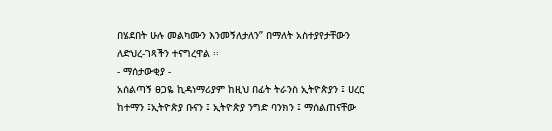በሄደበት ሁሉ መልካሙን እንመኝለታለን” በማለት አስተያየታቸውን ለድህረ-ገጻችን ተናግረዋል ፡፡
- ማሰታውቂያ -
አሰልጣኝ ፀጋዬ ኪዳነማሪያም ከዚህ በፊት ትራንስ ኢትዮጵያን ፤ ሀረር ከተማን ፤ኢትዮጵያ ቡናን ፤ ኢትዮጵያ ንግድ ባንክን ፤ ማሰልጠናቸው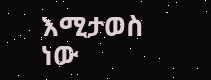እሚታወስ ነው